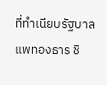ที่ทำเนียบรัฐบาล แพทองธาร ชิ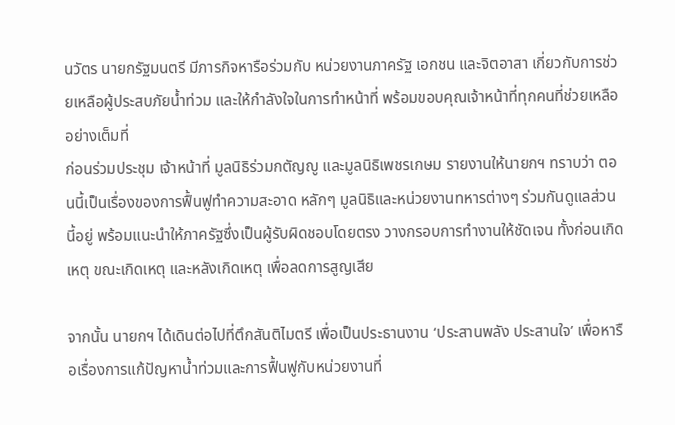นวัตร นายกรัฐมนตรี มีภารกิจหารือร่วมกับ หน่วยงานภาครัฐ เอกชน และจิตอาสา เกี่ยวกับการช่วยเหลือผู้ประสบภัยน้ำท่วม และให้กำลังใจในการทำหน้าที่ พร้อมขอบคุณเจ้าหน้าที่ทุกคนที่ช่วยเหลืออย่างเต็มที่
ก่อนร่วมประชุม เจ้าหน้าที่ มูลนิธิร่วมกตัญญู และมูลนิธิเพชรเกษม รายงานให้นายกฯ ทราบว่า ตอนนี้เป็นเรื่องของการฟื้นฟูทำความสะอาด หลักๆ มูลนิธิและหน่วยงานทหารต่างๆ ร่วมกันดูแลส่วนนี้อยู่ พร้อมแนะนำให้ภาครัฐซึ่งเป็นผู้รับผิดชอบโดยตรง วางกรอบการทำงานให้ชัดเจน ทั้งก่อนเกิดเหตุ ขณะเกิดเหตุ และหลังเกิดเหตุ เพื่อลดการสูญเสีย

จากนั้น นายกฯ ได้เดินต่อไปที่ตึกสันติไมตรี เพื่อเป็นประธานงาน ‘ประสานพลัง ประสานใจ’ เพื่อหารือเรื่องการแก้ปัญหาน้ำท่วมและการฟื้นฟูกับหน่วยงานที่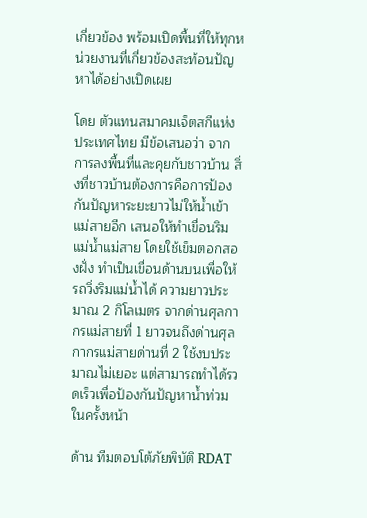เกี่ยวข้อง พร้อมเปิดพื้นที่ให้ทุกหน่วยงานที่เกี่ยวข้องสะท้อนปัญหาได้อย่างเปิดเผย

โดย ตัวแทนสมาคมเจ็ตสกีแห่งประเทศไทย มีข้อเสนอว่า จากการลงพื้นที่และคุยกับชาวบ้าน สิ่งที่ชาวบ้านต้องการคือการป้องกันปัญหาระยะยาวไม่ให้น้ำเข้าแม่สายอีก เสนอให้ทำเขื่อนริมแม่น้ำแม่สาย โดยใช้เข็มตอกสองฝั่ง ทำเป็นเขื่อนด้านบนเพื่อให้รถวิ่งริมแม่น้ำได้ ความยาวประมาณ 2 กิโลเมตร จากด่านศุลกากรแม่สายที่ 1 ยาวจนถึงด่านศุลกากรแม่สายด่านที่ 2 ใช้งบประมาณไม่เยอะ แต่สามารถทำได้รวดเร็วเพื่อป้องกันปัญหาน้ำท่วมในครั้งหน้า

ด้าน ทีมตอบโต้ภัยพิบัติ RDAT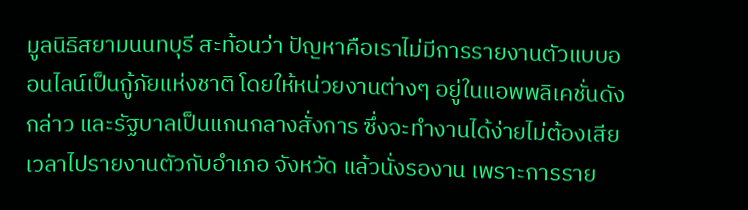มูลนิธิสยามนนทบุรี สะท้อนว่า ปัญหาคือเราไม่มีการรายงานตัวแบบออนไลน์เป็นกู้ภัยแห่งชาติ โดยให้หน่วยงานต่างๆ อยู่ในแอพพลิเคชั่นดังกล่าว และรัฐบาลเป็นแกนกลางสั่งการ ซึ่งจะทำงานได้ง่ายไม่ต้องเสียเวลาไปรายงานตัวกับอำเภอ จังหวัด แล้วนั่งรองาน เพราะการราย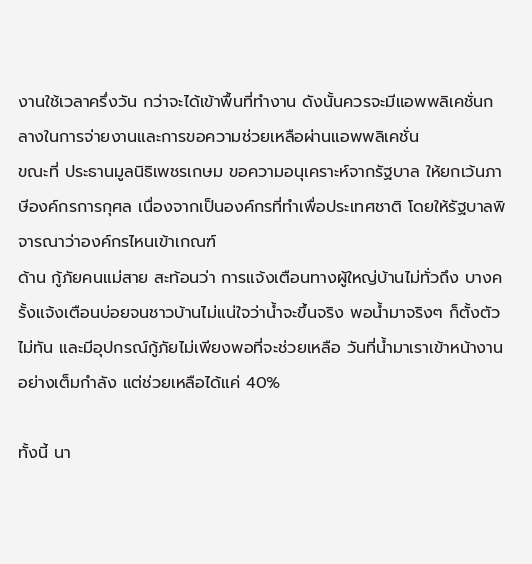งานใช้เวลาครึ่งวัน กว่าจะได้เข้าพื้นที่ทำงาน ดังนั้นควรจะมีแอพพลิเคชั่นกลางในการจ่ายงานและการขอความช่วยเหลือผ่านแอพพลิเคชั่น
ขณะที่ ประธานมูลนิธิเพชรเกษม ขอความอนุเคราะห์จากรัฐบาล ให้ยกเว้นภาษีองค์กรการกุศล เนื่องจากเป็นองค์กรที่ทำเพื่อประเทศชาติ โดยให้รัฐบาลพิจารณาว่าองค์กรไหนเข้าเกณฑ์
ด้าน กู้ภัยคนแม่สาย สะท้อนว่า การแจ้งเตือนทางผู้ใหญ่บ้านไม่ทั่วถึง บางครั้งแจ้งเตือนบ่อยจนชาวบ้านไม่แน่ใจว่าน้ำจะขึ้นจริง พอน้ำมาจริงๆ ก็ตั้งตัวไม่ทัน และมีอุปกรณ์กู้ภัยไม่เพียงพอที่จะช่วยเหลือ วันที่น้ำมาเราเข้าหน้างานอย่างเต็มกำลัง แต่ช่วยเหลือได้แค่ 40%

ทั้งนี้ นา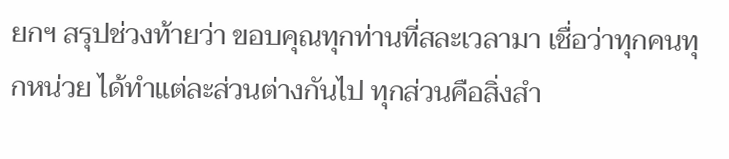ยกฯ สรุปช่วงท้ายว่า ขอบคุณทุกท่านที่สละเวลามา เชื่อว่าทุกคนทุกหน่วย ได้ทำแต่ละส่วนต่างกันไป ทุกส่วนคือสิ่งสำ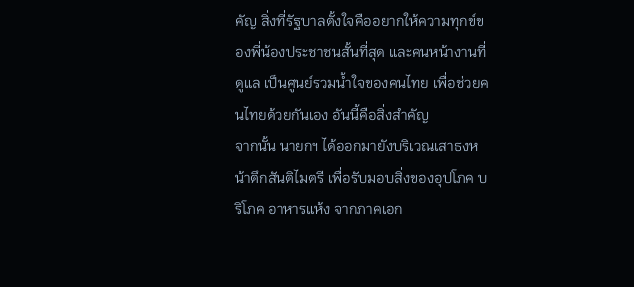คัญ สิ่งที่รัฐบาลตั้งใจคืออยากให้ความทุกข์ของพี่น้องประชาชนสั้นที่สุด และคนหน้างานที่ดูแล เป็นศูนย์รวมน้ำใจของคนไทย เพื่อช่วยคนไทยด้วยกันเอง อันนี้คือสิ่งสำคัญ
จากนั้น นายกฯ ได้ออกมายังบริเวณเสาธงหน้าตึกสันติไมตรี เพื่อรับมอบสิ่งของอุปโภค บริโภค อาหารแห้ง จากภาคเอก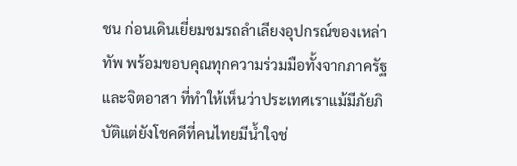ชน ก่อนเดินเยี่ยมชมรถลำเลียงอุปกรณ์ของเหล่าทัพ พร้อมขอบคุณทุกความร่วมมือทั้งจากภาครัฐและจิตอาสา ที่ทำให้เห็นว่าประเทศเราแม้มีภัยภิบัติแต่ยังโชคดีที่คนไทยมีน้ำใจช่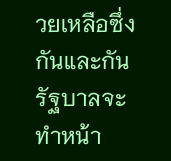วยเหลือซึ่งกันและกัน รัฐบาลจะทำหน้า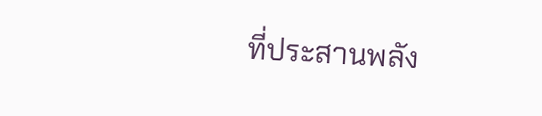ที่ประสานพลัง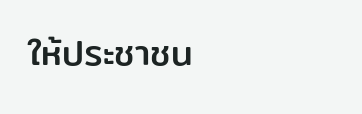ให้ประชาชน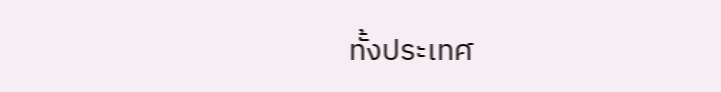ทั้งประเทศ